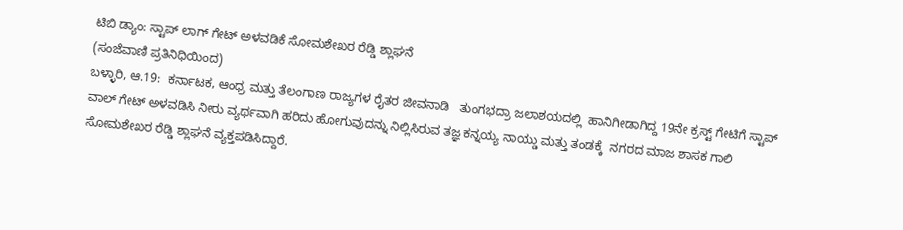ಟಿಬಿ ಡ್ಯಾಂ: ಸ್ಟಾಪ್ ಲಾಗ್ ಗೇಟ್ ಅಳವಡಿಕೆ ಸೋಮಶೇಖರ ರೆಡ್ಡಿ ಶ್ಲಾಘನೆ
(ಸಂಜೆವಾಣಿ ಪ್ರತಿನಿಧಿಯಿಂದ)
ಬಳ್ಳಾರಿ, ಆ.19:  ಕರ್ನಾಟಕ, ಆಂಧ್ರ ಮತ್ತು ತೆಲಂಗಾಣ ರಾಜ್ಯಗಳ ರೈತರ ಜೀವನಾಡಿ   ತುಂಗಭದ್ರಾ ಜಲಾಶಯದಲ್ಲಿ  ಹಾನಿಗೀಡಾಗಿದ್ದ 19ನೇ ಕ್ರಸ್ಟ್ ಗೇಟಿಗೆ ಸ್ಟಾಪ್ ವಾಲ್ ಗೇಟ್ ಅಳವಡಿಸಿ ನೀರು ವ್ಯರ್ಥವಾಗಿ ಹರಿದು ಹೋಗುವುದನ್ನು ನಿಲ್ಲಿಸಿರುವ ತಜ್ಞ ಕನ್ನಯ್ಯ ನಾಯ್ಡು ಮತ್ತು ತಂಡಕ್ಕೆ  ನಗರದ ಮಾಜ ಶಾಸಕ ಗಾಲಿ ಸೋಮಶೇಖರ ರೆಡ್ಡಿ ಶ್ಲಾಘನೆ ವ್ಯಕ್ತಪಡಿಸಿದ್ದಾರೆ.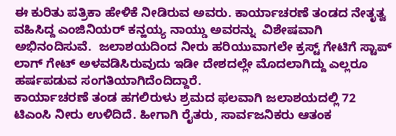ಈ ಕುರಿತು ಪತ್ರಿಕಾ ಹೇಳಿಕೆ ನೀಡಿರುವ ಅವರು. ಕಾರ್ಯಾಚರಣೆ ತಂಡದ ನೇತೃತ್ವ ವಹಿಸಿದ್ದ ಎಂಜಿನಿಯರ್ ಕನ್ಹಯ್ಯ ನಾಯ್ಡು ಅವರನ್ನು  ವಿಶೇಷವಾಗಿ ಅಭಿನಂದಿಸುವೆ.  ಜಲಾಶಯದಿಂದ ನೀರು ಹರಿಯುವಾಗಲೇ ಕ್ರಸ್ಟ್ ಗೇಟಿಗೆ ಸ್ಟಾಪ್ ಲಾಗ್ ಗೇಟ್ ಅಳವಡಿಸಿರುವುದು ಇಡೀ ದೇಶದಲ್ಲೇ ಮೊದಲಾಗಿದ್ದು ಎಲ್ಲರೂ ಹರ್ಷಪಡುವ ಸಂಗತಿಯಾಗಿದೆಂದಿದ್ದಾರೆ.
ಕಾರ್ಯಾಚರಣೆ ತಂಡ ಹಗಲಿರುಳು ಶ್ರಮದ ಫಲವಾಗಿ ಜಲಾಶಯದಲ್ಲಿ 72 ಟಿಎಂಸಿ ನೀರು ಉಳಿದಿದೆ. ಹೀಗಾಗಿ ರೈತರು, ಸಾರ್ವಜನಿಕರು ಆತಂಕ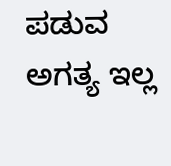ಪಡುವ ಅಗತ್ಯ ಇಲ್ಲ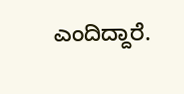ಎಂದಿದ್ದಾರೆ.